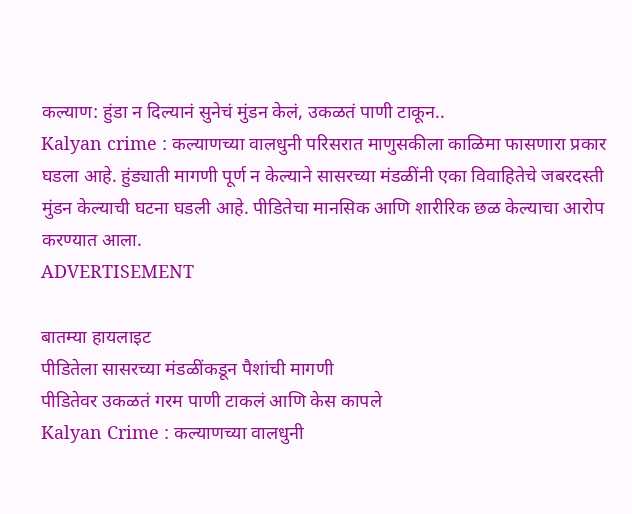कल्याण: हुंडा न दिल्यानं सुनेचं मुंडन केलं, उकळतं पाणी टाकून..
Kalyan crime : कल्याणच्या वालधुनी परिसरात माणुसकीला काळिमा फासणारा प्रकार घडला आहे. हुंड्याती मागणी पूर्ण न केल्याने सासरच्या मंडळींनी एका विवाहितेचे जबरदस्ती मुंडन केल्याची घटना घडली आहे. पीडितेचा मानसिक आणि शारीरिक छळ केल्याचा आरोप करण्यात आला.
ADVERTISEMENT

बातम्या हायलाइट
पीडितेला सासरच्या मंडळींकडून पैशांची मागणी
पीडितेवर उकळतं गरम पाणी टाकलं आणि केस कापले
Kalyan Crime : कल्याणच्या वालधुनी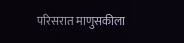परिसरात माणुसकीला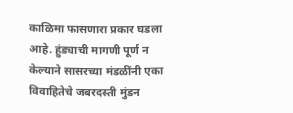काळिमा फासणारा प्रकार घडला आहे. हुंड्याची मागणी पूर्ण न केल्याने सासरच्या मंडळींनी एका विवाहितेचे जबरदस्ती मुंडन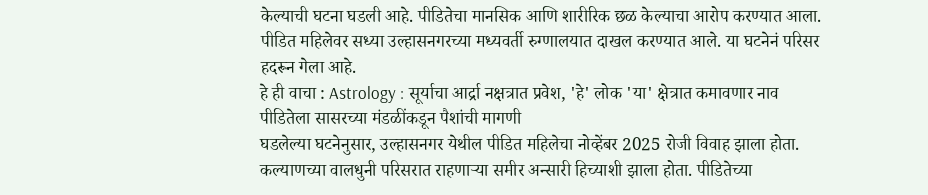केल्याची घटना घडली आहे. पीडितेचा मानसिक आणि शारीरिक छळ केल्याचा आरोप करण्यात आला. पीडित महिलेवर सध्या उल्हासनगरच्या मध्यवर्ती रुग्णालयात दाखल करण्यात आले. या घटनेनं परिसर हदरून गेला आहे.
हे ही वाचा : Astrology : सूर्याचा आर्द्रा नक्षत्रात प्रवेश, 'हे' लोक 'या' क्षेत्रात कमावणार नाव
पीडितेला सासरच्या मंडळींकडून पैशांची मागणी
घडलेल्या घटनेनुसार, उल्हासनगर येथील पीडित महिलेचा नोव्हेंबर 2025 रोजी विवाह झाला होता. कल्याणच्या वालधुनी परिसरात राहणाऱ्या समीर अन्सारी हिच्याशी झाला होता. पीडितेच्या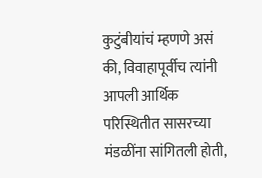कुटुंबीयांचं म्हणणे असं की, विवाहापूर्वीच त्यांनी आपली आर्थिक परिस्थितीत सासरच्या मंडळींना सांगितली होती,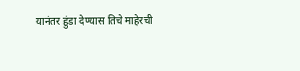यानंतर हुंडा देण्यास तिचे माहेरची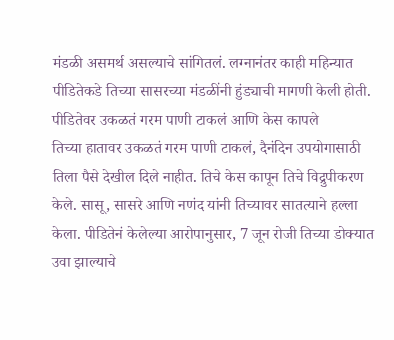मंडळी असमर्थ असल्याचे सांगितलं. लग्नानंतर काही महिन्यात पीडितेकडे तिच्या सासरच्या मंडळींनी हुंड्याची मागणी केली होती.
पीडितेवर उकळतं गरम पाणी टाकलं आणि केस कापले
तिच्या हातावर उकळतं गरम पाणी टाकलं, दैनंदिन उपयोगासाठी तिला पैसे देखील दिले नाहीत. तिचे केस कापून तिचे विद्रुपीकरण केले. सासू, सासरे आणि नणंद यांनी तिच्यावर सातत्याने हल्ला केला. पीडितेनं केलेल्या आरोपानुसार, 7 जून रोजी तिच्या डोक्यात उवा झाल्याचे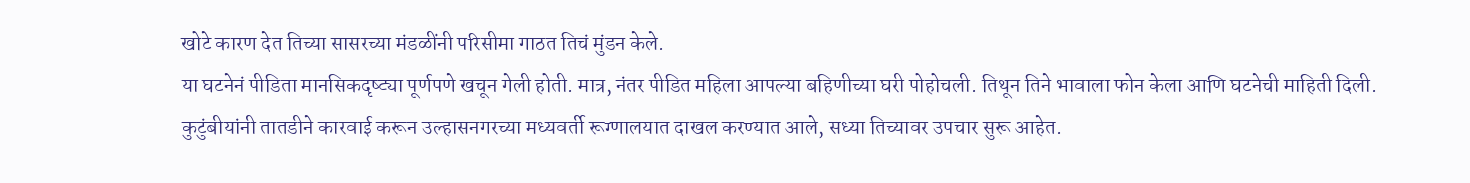खोटे कारण देत तिच्या सासरच्या मंडळींनी परिसीमा गाठत तिचं मुंडन केले.
या घटनेनं पीडिता मानसिकदृष्ट्या पूर्णपणे खचून गेली होती. मात्र, नंतर पीडित महिला आपल्या बहिणीच्या घरी पोहोचली. तिथून तिने भावाला फोन केला आणि घटनेची माहिती दिली. कुटुंबीयांनी तातडीने कारवाई करून उल्हासनगरच्या मध्यवर्ती रूग्णालयात दाखल करण्यात आले, सध्या तिच्यावर उपचार सुरू आहेत.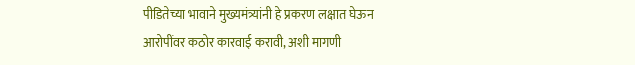पीडितेच्या भावाने मुख्यमंत्र्यांनी हे प्रकरण लक्षात घेऊन आरोपींवर कठोर कारवाई करावी, अशी मागणी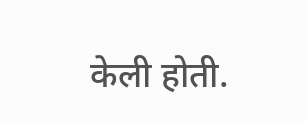केली होती.